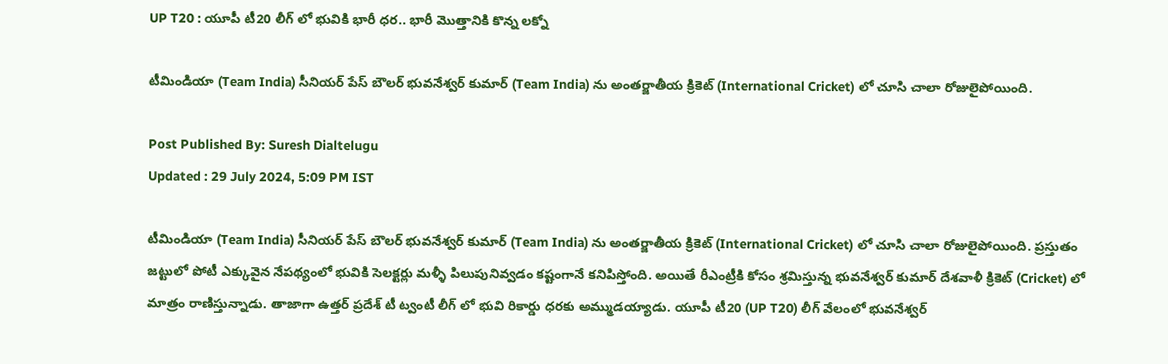UP T20 : యూపీ టీ20 లీగ్ లో భువికి భారీ ధర.. భారీ మొత్తానికి కొన్న లక్నో

టీమిండియా (Team India) సీనియర్ పేస్ బౌలర్ భువనేశ్వర్ కుమార్ (Team India) ను అంతర్జాతీయ క్రికెట్ (International Cricket) లో చూసి చాలా రోజులైపోయింది.

Post Published By: Suresh Dialtelugu
Updated : 29 July 2024, 5:09 PM IST

టీమిండియా (Team India) సీనియర్ పేస్ బౌలర్ భువనేశ్వర్ కుమార్ (Team India) ను అంతర్జాతీయ క్రికెట్ (International Cricket) లో చూసి చాలా రోజులైపోయింది. ప్రస్తుతం జట్టులో పోటీ ఎక్కువైన నేపథ్యంలో భువికి సెలక్టర్లు మళ్ళీ పిలుపునివ్వడం కష్టంగానే కనిపిస్తోంది. అయితే రీఎంట్రీకి కోసం శ్రమిస్తున్న భువనేశ్వర్ కుమార్ దేశవాళీ క్రికెట్ (Cricket) లో మాత్రం రాణిస్తున్నాడు. తాజాగా ఉత్తర్ ప్రదేశ్ టీ ట్వంటీ లీగ్ లో భువి రికార్డు ధరకు అమ్ముడయ్యాడు. యూపీ టీ20 (UP T20) లీగ్ వేలంలో భువనేశ్వ‌ర్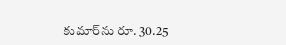కుమార్‌ను రూ. 30.25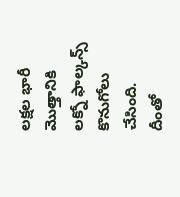లక్షల భారీ మొత్తానికి ల‌క్నో ఫాల్కన్స్ కొనుగోలు చేసింది. దీంతో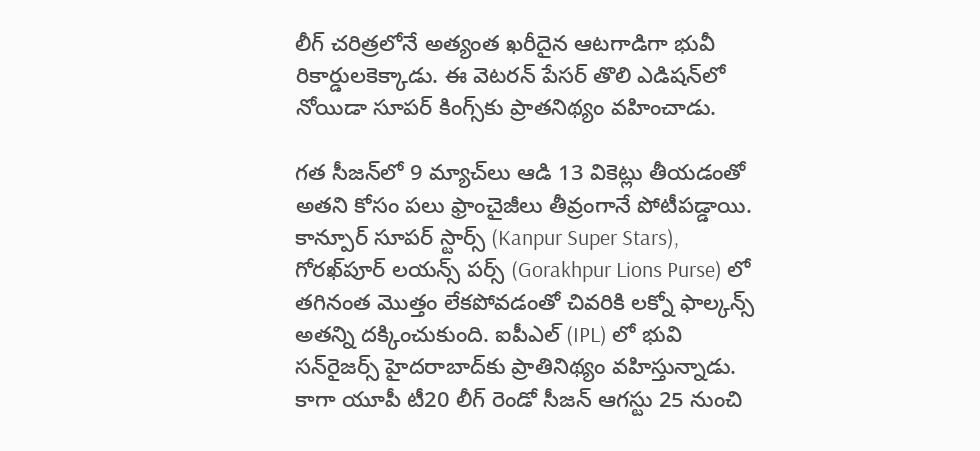లీగ్ చ‌రిత్ర‌లోనే అత్యంత ఖరీదైన ఆటగాడిగా భువీ రికార్డులకెక్కాడు. ఈ వెటరన్ పేసర్ తొలి ఎడిష‌న్‌లో నోయిడా సూపర్ కింగ్స్‌కు ప్రాత‌నిథ్యం వ‌హించాడు.

గత సీజ‌న్‌లో 9 మ్యాచ్‌లు ఆడి 13 వికెట్లు తీయడంతో అతని కోసం పలు ఫ్రాంచైజీలు తీవ్రంగానే పోటీపడ్డాయి. కాన్పూర్ సూపర్ స్టార్స్ (Kanpur Super Stars), గోరఖ్‌పూర్ లయన్స్ పర్స్‌ (Gorakhpur Lions Purse) లో తగినంత మొత్తం లేకపోవడంతో చివరికి ల‌క్నో ఫాల్కన్స్ అతన్ని దక్కించుకుంది. ఐపీఎల్ (IPL) లో భువి స‌న్‌రైజ‌ర్స్ హైదరాబాద్‌కు ప్రాతినిథ్యం వ‌హిస్తున్నాడు. కాగా యూపీ టీ20 లీగ్‌ రెండో సీజ‌న్ ఆగ‌స్టు 25 నుంచి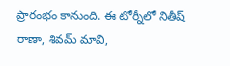ప్రారంభం కానుంది. ఈ టోర్నీలో నితీష్ రాణా, శివ‌మ్ మావి,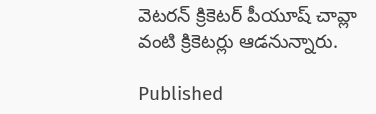వెట‌రన్ క్రికెట‌ర్ పీయూష్ చావ్లా వంటి క్రికెటర్లు ఆడనున్నారు.

Published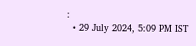:
  • 29 July 2024, 5:09 PM IST